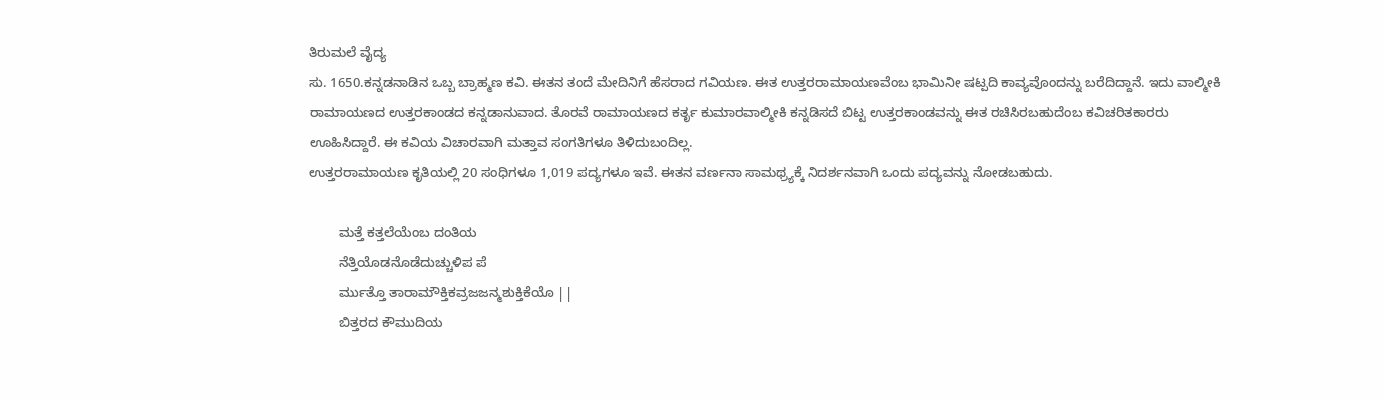ತಿರುಮಲೆ ವೈದ್ಯ
ಸು. 1650.ಕನ್ನಡನಾಡಿನ ಒಬ್ಬ ಬ್ರಾಹ್ಮಣ ಕವಿ. ಈತನ ತಂದೆ ಮೇದಿನಿಗೆ ಹೆಸರಾದ ಗವಿಯಣ. ಈತ ಉತ್ತರರಾಮಾಯಣವೆಂಬ ಭಾಮಿನೀ ಷಟ್ಪದಿ ಕಾವ್ಯವೊಂದನ್ನು ಬರೆದಿದ್ದಾನೆ. ಇದು ವಾಲ್ಮೀಕಿ ರಾಮಾಯಣದ ಉತ್ತರಕಾಂಡದ ಕನ್ನಡಾನುವಾದ. ತೊರವೆ ರಾಮಾಯಣದ ಕರ್ತೃ ಕುಮಾರವಾಲ್ಮೀಕಿ ಕನ್ನಡಿಸದೆ ಬಿಟ್ಟ ಉತ್ತರಕಾಂಡವನ್ನು ಈತ ರಚಿಸಿರಬಹುದೆಂಬ ಕವಿಚರಿತಕಾರರು ಊಹಿಸಿದ್ದಾರೆ. ಈ ಕವಿಯ ವಿಚಾರವಾಗಿ ಮತ್ತಾವ ಸಂಗತಿಗಳೂ ತಿಳಿದುಬಂದಿಲ್ಲ.
ಉತ್ತರರಾಮಾಯಣ ಕೃತಿಯಲ್ಲಿ 20 ಸಂಧಿಗಳೂ 1,019 ಪದ್ಯಗಳೂ ಇವೆ. ಈತನ ವರ್ಣನಾ ಸಾಮಥ್ರ್ಯಕ್ಕೆ ನಿದರ್ಶನವಾಗಿ ಒಂದು ಪದ್ಯವನ್ನು ನೋಡಬಹುದು.

        ಮತ್ತೆ ಕತ್ತಲೆಯೆಂಬ ದಂತಿಯ
        ನೆತ್ತಿಯೊಡನೊಡೆದುಚ್ಚುಳಿಪ ಪೆ
        ರ್ಮುತ್ತೊ ತಾರಾಮೌಕ್ತಿಕವ್ರಜಜನ್ಮಶುಕ್ತಿಕೆಯೊ ||
        ಬಿತ್ತರದ ಕೌಮುದಿಯ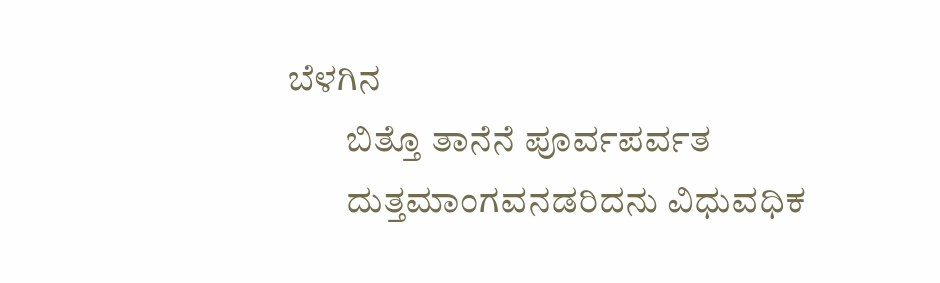ಬೆಳಗಿನ
        ಬಿತ್ತೊ ತಾನೆನೆ ಪೂರ್ವಪರ್ವತ
        ದುತ್ತಮಾಂಗವನಡರಿದನು ವಿಧುವಧಿಕ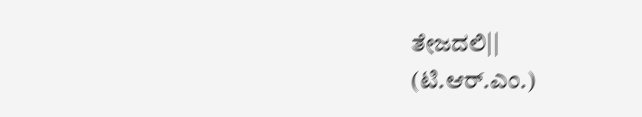ತೇಜದಲಿ||
(ಟಿ.ಆರ್.ಎಂ.)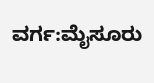ವರ್ಗ:ಮೈಸೂರು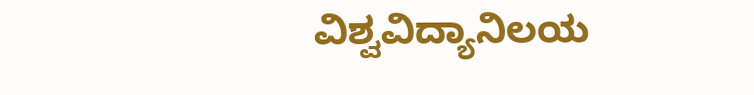ವಿಶ್ವವಿದ್ಯಾನಿಲಯ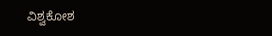ವಿಶ್ವಕೋಶ